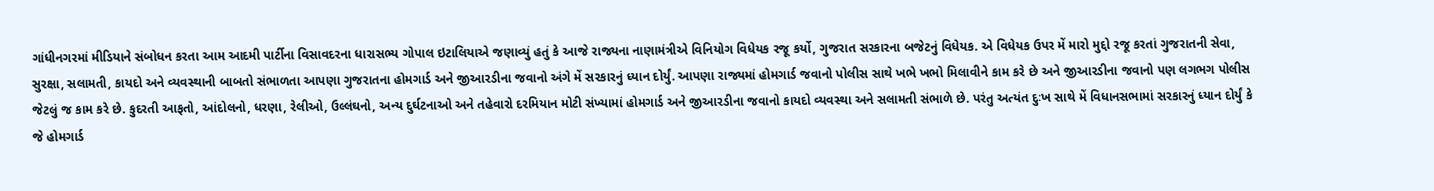ગાંધીનગરમાં મીડિયાને સંબોધન કરતા આમ આદમી પાર્ટીના વિસાવદરના ધારાસભ્ય ગોપાલ ઇટાલિયાએ જણાવ્યું હતું કે આજે રાજ્યના નાણામંત્રીએ વિનિયોગ વિધેયક રજૂ કર્યો, ગુજરાત સરકારના બજેટનું વિધેયક. એ વિધેયક ઉપર મેં મારો મુદ્દો રજૂ કરતાં ગુજરાતની સેવા, સુરક્ષા, સલામતી, કાયદો અને વ્યવસ્થાની બાબતો સંભાળતા આપણા ગુજરાતના હોમગાર્ડ અને જીઆરડીના જવાનો અંગે મેં સરકારનું ધ્યાન દોર્યું. આપણા રાજ્યમાં હોમગાર્ડ જવાનો પોલીસ સાથે ખભે ખભો મિલાવીને કામ કરે છે અને જીઆરડીના જવાનો પણ લગભગ પોલીસ જેટલું જ કામ કરે છે. કુદરતી આફતો, આંદોલનો, ધરણા, રેલીઓ, ઉલ્લંઘનો, અન્ય દુર્ઘટનાઓ અને તહેવારો દરમિયાન મોટી સંખ્યામાં હોમગાર્ડ અને જીઆરડીના જવાનો કાયદો વ્યવસ્થા અને સલામતી સંભાળે છે. પરંતુ અત્યંત દુઃખ સાથે મેં વિધાનસભામાં સરકારનું ધ્યાન દોર્યું કે જે હોમગાર્ડ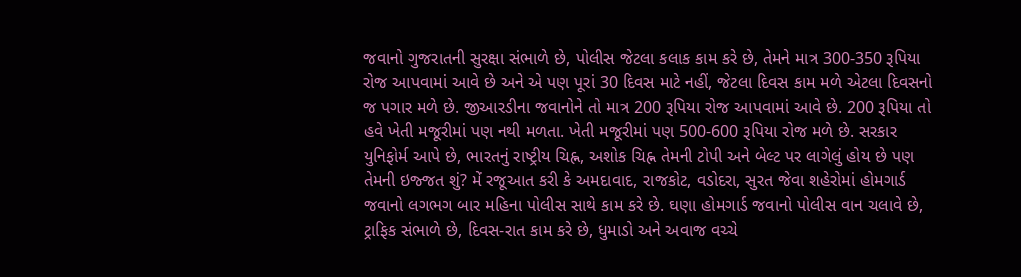જવાનો ગુજરાતની સુરક્ષા સંભાળે છે, પોલીસ જેટલા કલાક કામ કરે છે, તેમને માત્ર 300-350 રૂપિયા રોજ આપવામાં આવે છે અને એ પણ પૂરાં 30 દિવસ માટે નહીં, જેટલા દિવસ કામ મળે એટલા દિવસનો જ પગાર મળે છે. જીઆરડીના જવાનોને તો માત્ર 200 રૂપિયા રોજ આપવામાં આવે છે. 200 રૂપિયા તો હવે ખેતી મજૂરીમાં પણ નથી મળતા. ખેતી મજૂરીમાં પણ 500-600 રૂપિયા રોજ મળે છે. સરકાર યુનિફોર્મ આપે છે, ભારતનું રાષ્ટ્રીય ચિહ્ન, અશોક ચિહ્ન તેમની ટોપી અને બેલ્ટ પર લાગેલું હોય છે પણ તેમની ઇજ્જત શું? મેં રજૂઆત કરી કે અમદાવાદ, રાજકોટ, વડોદરા, સુરત જેવા શહેરોમાં હોમગાર્ડ જવાનો લગભગ બાર મહિના પોલીસ સાથે કામ કરે છે. ઘણા હોમગાર્ડ જવાનો પોલીસ વાન ચલાવે છે, ટ્રાફિક સંભાળે છે, દિવસ-રાત કામ કરે છે, ધુમાડો અને અવાજ વચ્ચે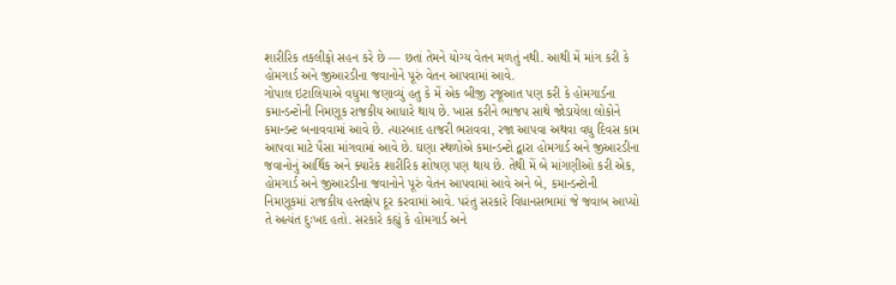શારીરિક તકલીફો સહન કરે છે — છતાં તેમને યોગ્ય વેતન મળતું નથી. આથી મેં માંગ કરી કે હોમગાર્ડ અને જીઆરડીના જવાનોને પૂરું વેતન આપવામાં આવે.
ગોપાલ ઇટાલિયાએ વધુમા જણાવ્યું હતુ કે મેં એક બીજી રજૂઆત પણ કરી કે હોમગાર્ડના કમાન્ડન્ટોની નિમણૂક રાજકીય આધારે થાય છે. ખાસ કરીને ભાજપ સાથે જોડાયેલા લોકોને કમાન્ડન્ટ બનાવવામાં આવે છે. ત્યારબાદ હાજરી ભરાવવા, રજા આપવા અથવા વધુ દિવસ કામ આપવા માટે પૈસા માંગવામાં આવે છે. ઘણા સ્થળોએ કમાન્ડન્ટો દ્વારા હોમગાર્ડ અને જીઆરડીના જવાનોનું આર્થિક અને ક્યારેક શારીરિક શોષણ પણ થાય છે. તેથી મેં બે માંગણીઓ કરી એક, હોમગાર્ડ અને જીઆરડીના જવાનોને પૂરું વેતન આપવામાં આવે અને બે, કમાન્ડન્ટોની નિમણૂકમાં રાજકીય હસ્તક્ષેપ દૂર કરવામાં આવે. પરંતુ સરકારે વિધાનસભામાં જે જવાબ આપ્યો તે અત્યંત દુઃખદ હતો. સરકારે કહ્યું કે હોમગાર્ડ અને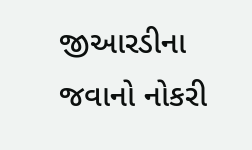જીઆરડીના જવાનો નોકરી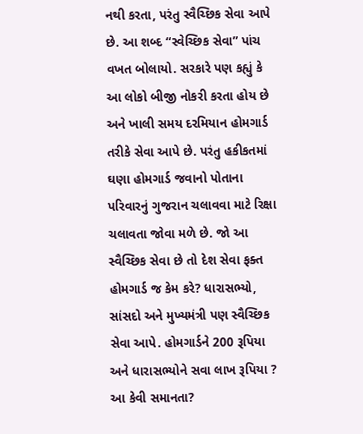નથી કરતા, પરંતુ સ્વૈચ્છિક સેવા આપે છે. આ શબ્દ “સ્વેચ્છિક સેવા” પાંચ વખત બોલાયો. સરકારે પણ કહ્યું કે આ લોકો બીજી નોકરી કરતા હોય છે અને ખાલી સમય દરમિયાન હોમગાર્ડ તરીકે સેવા આપે છે. પરંતુ હકીકતમાં ઘણા હોમગાર્ડ જવાનો પોતાના પરિવારનું ગુજરાન ચલાવવા માટે રિક્ષા ચલાવતા જોવા મળે છે. જો આ સ્વૈચ્છિક સેવા છે તો દેશ સેવા ફક્ત હોમગાર્ડ જ કેમ કરે? ધારાસભ્યો, સાંસદો અને મુખ્યમંત્રી પણ સ્વૈચ્છિક સેવા આપે. હોમગાર્ડને 200 રૂપિયા અને ધારાસભ્યોને સવા લાખ રૂપિયા ? આ કેવી સમાનતા?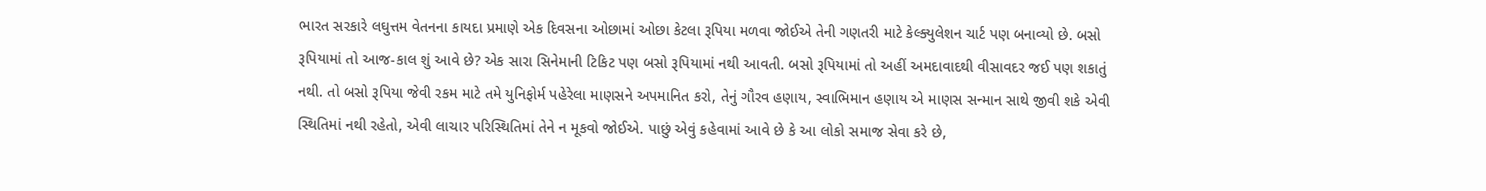ભારત સરકારે લઘુત્તમ વેતનના કાયદા પ્રમાણે એક દિવસના ઓછામાં ઓછા કેટલા રૂપિયા મળવા જોઈએ તેની ગણતરી માટે કેલ્ક્યુલેશન ચાર્ટ પણ બનાવ્યો છે. બસો રૂપિયામાં તો આજ-કાલ શું આવે છે? એક સારા સિનેમાની ટિકિટ પણ બસો રૂપિયામાં નથી આવતી. બસો રૂપિયામાં તો અહીં અમદાવાદથી વીસાવદર જઈ પણ શકાતું નથી. તો બસો રૂપિયા જેવી રકમ માટે તમે યુનિફોર્મ પહેરેલા માણસને અપમાનિત કરો, તેનું ગૌરવ હણાય, સ્વાભિમાન હણાય એ માણસ સન્માન સાથે જીવી શકે એવી સ્થિતિમાં નથી રહેતો, એવી લાચાર પરિસ્થિતિમાં તેને ન મૂકવો જોઈએ. પાછું એવું કહેવામાં આવે છે કે આ લોકો સમાજ સેવા કરે છે,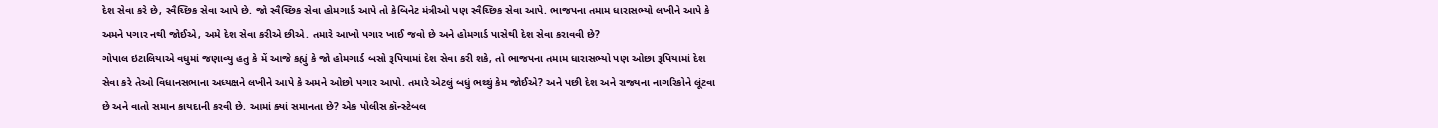દેશ સેવા કરે છે, સ્વૈચ્છિક સેવા આપે છે. જો સ્વૈચ્છિક સેવા હોમગાર્ડ આપે તો કેબિનેટ મંત્રીઓ પણ સ્વૈચ્છિક સેવા આપે. ભાજપના તમામ ધારાસભ્યો લખીને આપે કે અમને પગાર નથી જોઈએ, અમે દેશ સેવા કરીએ છીએ. તમારે આખો પગાર ખાઈ જવો છે અને હોમગાર્ડ પાસેથી દેશ સેવા કરાવવી છે?
ગોપાલ ઇટાલિયાએ વધુમાં જણાવ્યુ હતુ કે મેં આજે કહ્યું કે જો હોમગાર્ડ બસો રૂપિયામાં દેશ સેવા કરી શકે, તો ભાજપના તમામ ધારાસભ્યો પણ ઓછા રૂપિયામાં દેશ સેવા કરે તેઓ વિધાનસભાના અધ્યક્ષને લખીને આપે કે અમને ઓછો પગાર આપો. તમારે એટલું બધું ભથ્થું કેમ જોઈએ? અને પછી દેશ અને રાજ્યના નાગરિકોને લૂંટવા છે અને વાતો સમાન કાયદાની કરવી છે. આમાં ક્યાં સમાનતા છે? એક પોલીસ કૉન્સ્ટેબલ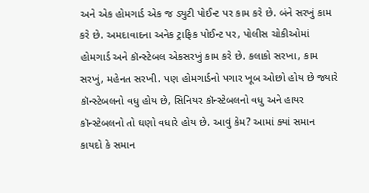અને એક હોમગાર્ડ એક જ ડ્યુટી પોઈન્ટ પર કામ કરે છે. બંને સરખું કામ કરે છે. અમદાવાદના અનેક ટ્રાફિક પોઈન્ટ પર, પોલીસ ચોકીઓમાં હોમગાર્ડ અને કૉન્સ્ટેબલ એકસરખું કામ કરે છે. કલાકો સરખા, કામ સરખું, મહેનત સરખી. પણ હોમગાર્ડનો પગાર ખૂબ ઓછો હોય છે જ્યારે કૉન્સ્ટેબલનો વધુ હોય છે, સિનિયર કૉન્સ્ટેબલનો વધુ અને હાયર કૉન્સ્ટેબલનો તો ઘણો વધારે હોય છે. આવું કેમ? આમાં ક્યાં સમાન કાયદો કે સમાન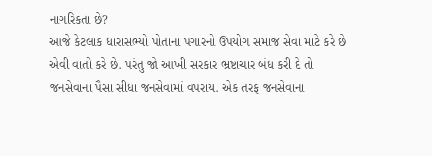નાગરિકતા છે?
આજે કેટલાક ધારાસભ્યો પોતાના પગારનો ઉપયોગ સમાજ સેવા માટે કરે છે એવી વાતો કરે છે. પરંતુ જો આખી સરકાર ભ્રષ્ટાચાર બંધ કરી દે તો જનસેવાના પૈસા સીધા જનસેવામાં વપરાય. એક તરફ જનસેવાના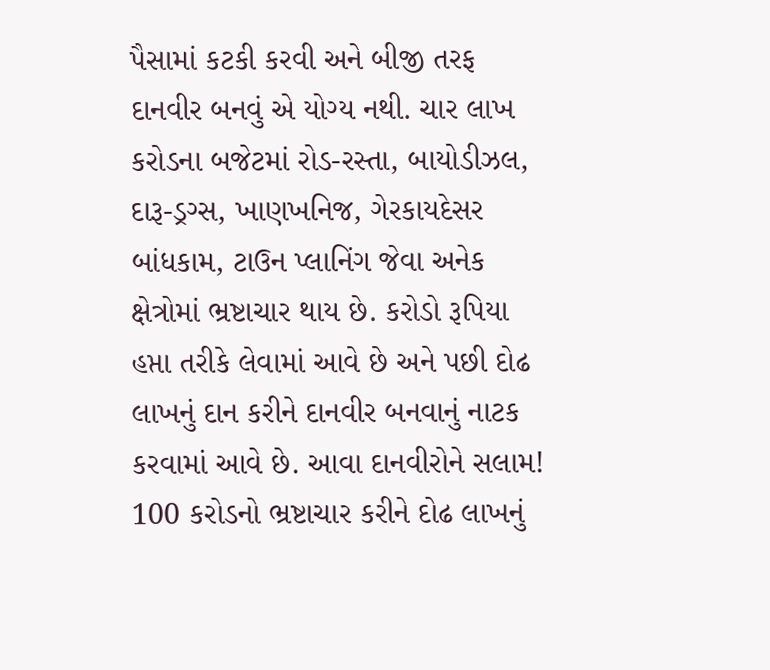પૈસામાં કટકી કરવી અને બીજી તરફ દાનવીર બનવું એ યોગ્ય નથી. ચાર લાખ કરોડના બજેટમાં રોડ-રસ્તા, બાયોડીઝલ, દારૂ-ડ્રગ્સ, ખાણખનિજ, ગેરકાયદેસર બાંધકામ, ટાઉન પ્લાનિંગ જેવા અનેક ક્ષેત્રોમાં ભ્રષ્ટાચાર થાય છે. કરોડો રૂપિયા હપ્તા તરીકે લેવામાં આવે છે અને પછી દોઢ લાખનું દાન કરીને દાનવીર બનવાનું નાટક કરવામાં આવે છે. આવા દાનવીરોને સલામ! 100 કરોડનો ભ્રષ્ટાચાર કરીને દોઢ લાખનું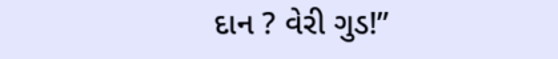દાન ? વેરી ગુડ!”